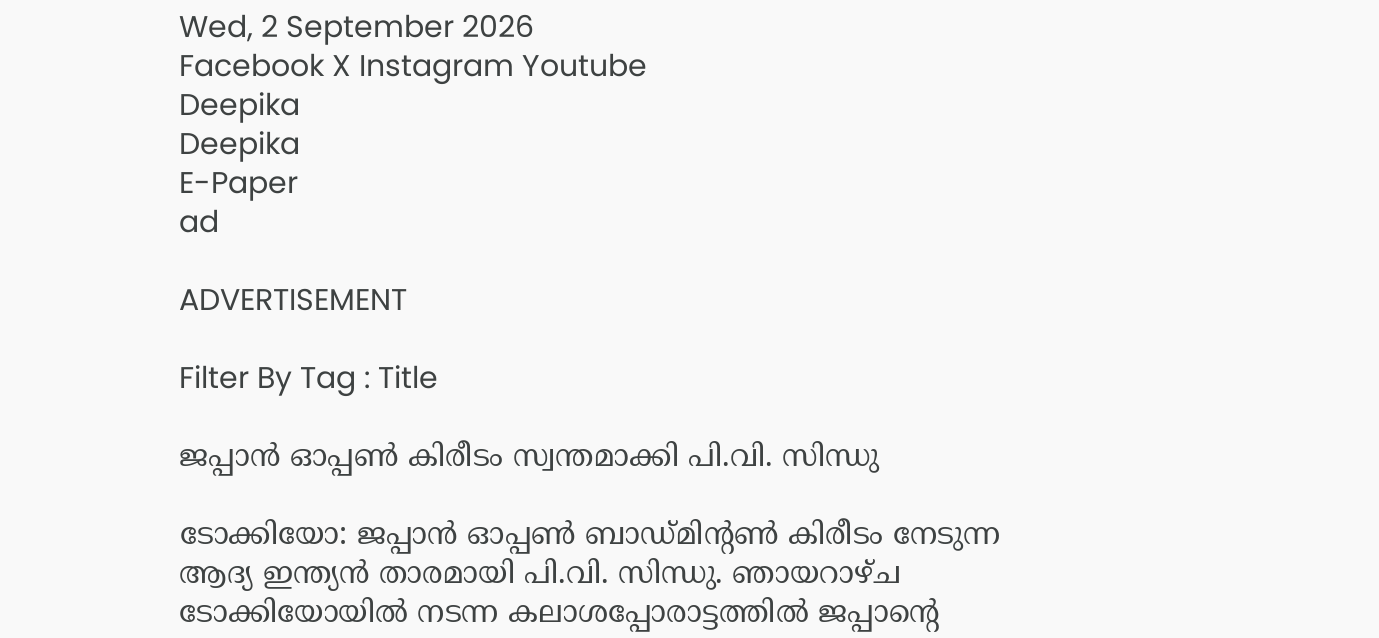Wed, 2 September 2026
Facebook X Instagram Youtube
Deepika
Deepika
E-Paper
ad

ADVERTISEMENT

Filter By Tag : Title

ജപ്പാൻ ഓപ്പൺ കിരീടം സ്വന്തമാക്കി പി.വി. സിന്ധു

ടോക്കിയോ: ജപ്പാൻ ഓപ്പൺ ബാഡ്മിന്‍റൺ കിരീടം നേടുന്ന ആദ്യ ഇന്ത്യൻ താരമായി പി.വി. സിന്ധു. ഞായറാഴ്ച ടോക്കിയോയിൽ നടന്ന കലാശപ്പോരാട്ടത്തിൽ ജപ്പാന്‍റെ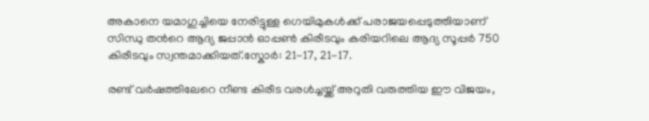അകാനെ യമാഗുച്ചിയെ നേരിട്ടുള്ള ഗെയിമുകൾക്ക് പരാജയപ്പെടുത്തിയാണ് സിന്ധു തന്‍റെ ആദ്യ ജപ്പാൻ ഓപ്പൺ കിരീടവും കരിയറിലെ ആദ്യ സൂപ്പർ 750 കിരീടവും സ്വന്തമാക്കിയത്.സ്കോർ: 21-17, 21-17.

രണ്ട് വർഷത്തിലേറെ നീണ്ട കിരീട വരൾച്ചയ്ക്ക് അറുതി വരുത്തിയ ഈ വിജയം,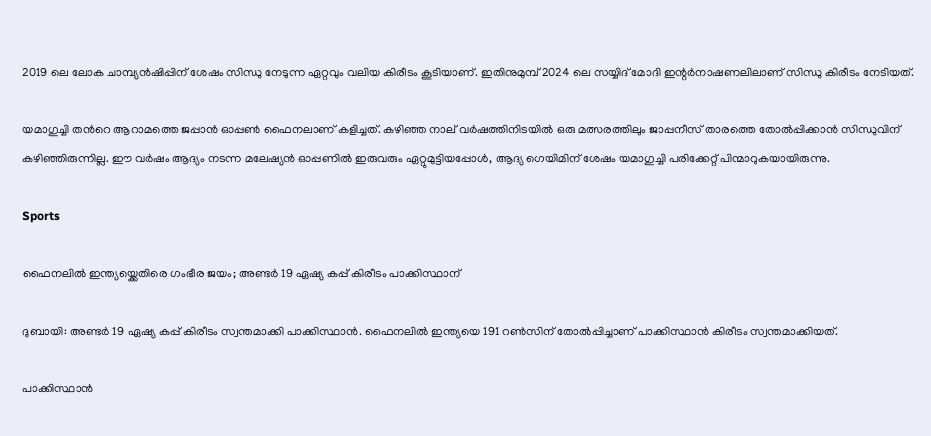2019 ലെ ലോക ചാമ്പ്യൻഷിപ്പിന് ശേഷം സിന്ധു നേടുന്ന ഏറ്റവും വലിയ കിരീടം കൂടിയാണ്. ഇതിനുമുമ്പ് 2024 ലെ സയ്യിദ് മോദി ഇന്റർനാഷണലിലാണ് സിന്ധു കിരീടം നേടിയത്.

യമാഗുച്ചി തന്‍റെ ആറാമത്തെ ജപ്പാൻ ഓപ്പൺ ഫൈനലാണ് കളിച്ചത്. കഴിഞ്ഞ നാല് വർഷത്തിനിടയിൽ ഒരു മത്സരത്തിലും ജാപ്പനീസ് താരത്തെ തോൽപ്പിക്കാൻ സിന്ധുവിന് കഴിഞ്ഞിരുന്നില്ല. ഈ വർഷം ആദ്യം നടന്ന മലേഷ്യൻ ഓപ്പണിൽ ഇരുവരും ഏറ്റുമുട്ടിയപ്പോൾ, ആദ്യ ഗെയിമിന് ശേഷം യമാഗുച്ചി പരിക്കേറ്റ് പിന്മാറുകയായിരുന്നു.

Sports

ഫൈനലിൽ ഇന്ത്യയ്ക്കെതിരെ ഗംഭീര ജയം; അണ്ടർ 19 ഏഷ്യ കപ്പ് കിരീടം പാക്കിസ്ഥാന്

ദുബായി: അണ്ടർ 19 ഏഷ്യ കപ്പ് കിരീടം സ്വന്തമാക്കി പാക്കിസ്ഥാൻ. ഫൈനലിൽ ഇന്ത്യയെ 191 റൺസിന് തോൽപ്പിച്ചാണ് പാക്കിസ്ഥാൻ കിരീടം സ്വന്തമാക്കിയത്.

പാക്കിസ്ഥാൻ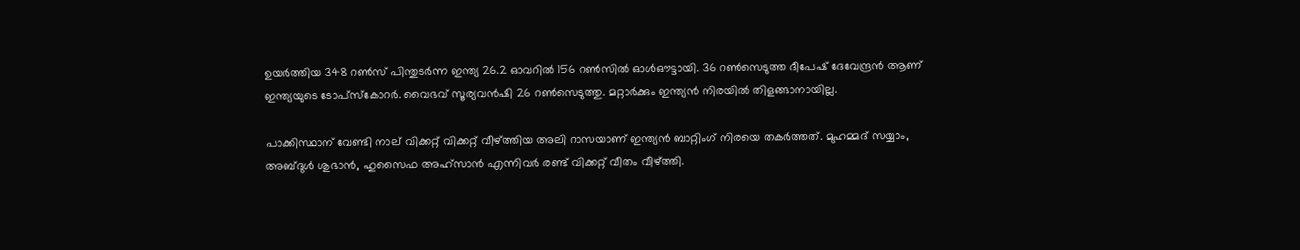ഉയർത്തിയ 348 റൺസ് പിന്തുടർന്ന ഇന്ത്യ 26.2 ഓവറിൽ 156 റൺസിൽ ഓൾഔട്ടായി. 36 റൺസെടുത്ത ദീപേഷ് ദേവേന്ദ്രൻ ആണ് ഇന്ത്യയുടെ ടോപ്സ്കോറർ. വൈഭവ് സൂര്യവൻഷി 26 റൺസെടുത്തു. മറ്റാർക്കും ഇന്ത്യൻ നിരയിൽ തിളങ്ങാനായില്ല.

പാക്കിസ്ഥാന് വേണ്ടി നാല് വിക്കറ്റ് വിക്കറ്റ് വീഴ്ത്തിയ അലി റാസയാണ് ഇന്ത്യൻ ബാറ്റിംഗ് നിരയെ തകർത്തത്. മുഹമ്മദ് സയ്യാം, അബ്ദുൾ ശുഭാൻ, ഹുസൈഫ അഹ്സാൻ എന്നിവർ രണ്ട് വിക്കറ്റ് വീതം വീഴ്ത്തി.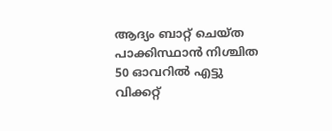ആദ്യം ബാറ്റ് ചെയ്ത പാക്കിസ്ഥാൻ നിശ്ചിത 50 ഓവറിൽ എട്ടു വിക്കറ്റ്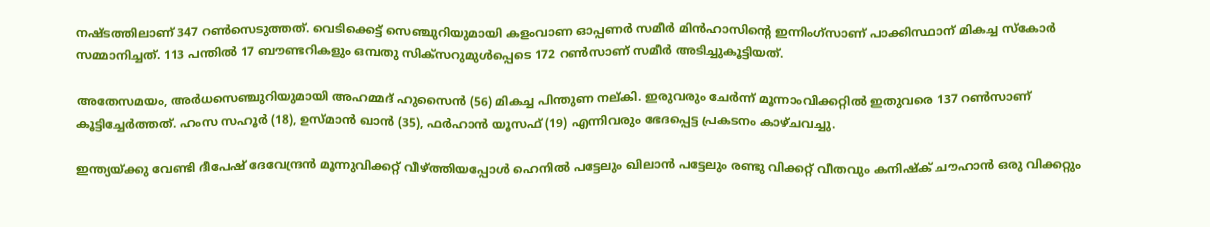നഷ്ടത്തിലാണ് 347 റൺസെടുത്തത്. വെടിക്കെട്ട് സെഞ്ചുറിയുമായി കളംവാണ ഓപ്പണർ സമീർ മിൻഹാസിന്‍റെ ഇന്നിംഗ്സാണ് പാക്കിസ്ഥാന് മികച്ച സ്കോർ സമ്മാനിച്ചത്. 113 പന്തിൽ 17 ബൗണ്ടറികളും ഒമ്പതു സിക്സറുമുൾപ്പെടെ 172 റൺസാണ് സമീർ അടിച്ചുകൂട്ടിയത്.

അതേസമയം, അർധസെഞ്ചുറിയുമായി അഹമ്മദ് ഹുസൈൻ (56) മികച്ച പിന്തുണ നല്കി. ഇരുവരും ചേർന്ന് മൂന്നാംവിക്കറ്റിൽ ഇതുവരെ 137 റൺസാണ് കൂട്ടിച്ചേർത്തത്. ഹംസ സഹൂർ (18), ഉസ്മാൻ ഖാൻ (35), ഫർഹാൻ യൂസഫ് (19) എന്നിവരും ഭേദപ്പെട്ട പ്രകടനം കാഴ്ചവച്ചു.

ഇന്ത്യയ്ക്കു വേണ്ടി ദീപേഷ് ദേവേന്ദ്രൻ മൂന്നുവിക്കറ്റ് വീഴ്ത്തിയപ്പോൾ ഹെനിൽ പട്ടേലും ഖിലാൻ പട്ടേലും രണ്ടു വിക്കറ്റ് വീതവും കനിഷ്ക് ചൗഹാൻ ഒരു വിക്കറ്റും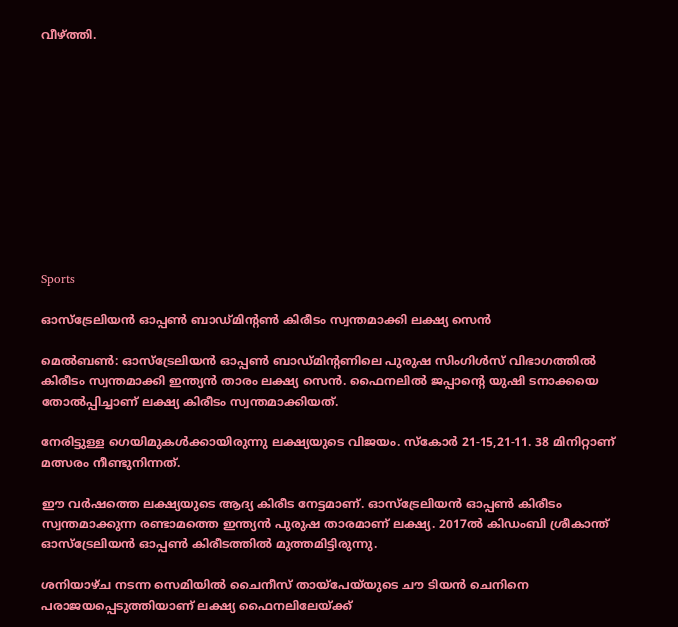വീഴ്ത്തി.











Sports

ഓസ്ട്രേലിയൻ ഓപ്പൺ ബാഡ്മിന്‍റൺ കിരീടം സ്വന്തമാക്കി ലക്ഷ്യ സെൻ

മെൽബൺ: ഓസ്ട്രേലിയൻ ഓപ്പൺ ബാഡ്മിന്‍റണിലെ പുരുഷ സിംഗിൾസ് വിഭാഗത്തിൽ കിരീടം സ്വന്തമാക്കി ഇന്ത്യൻ താരം ലക്ഷ്യ സെൻ. ഫൈനലിൽ ജപ്പാന്‍റെ യുഷി ടനാക്കയെ തോൽപ്പിച്ചാണ് ലക്ഷ്യ കിരീടം സ്വന്തമാക്കിയത്.

നേരിട്ടുള്ള ഗെയിമുകൾക്കായിരുന്നു ലക്ഷ്യയുടെ വിജയം. സ്കോർ 21-15,21-11. 38 മിനിറ്റാണ് മത്സരം നീണ്ടുനിന്നത്.

ഈ വർഷത്തെ ലക്ഷ്യയുടെ ആദ്യ കിരീട നേട്ടമാണ്. ഓസ്ട്രേലിയൻ ഓപ്പൺ കിരീടം സ്വന്തമാക്കുന്ന രണ്ടാമത്തെ ഇന്ത്യൻ പുരുഷ താരമാണ് ലക്ഷ്യ. 2017ൽ കിഡംബി ശ്രീകാന്ത് ഓസ്ട്രേലിയൻ ഓപ്പൺ കിരീടത്തിൽ മുത്തമിട്ടിരുന്നു.

ശനിയാഴ്ച നടന്ന സെമിയിൽ ചൈനീസ് തായ്പേയ്‌യുടെ ചൗ ടിയൻ ചെനിനെ പരാജയപ്പെടുത്തിയാണ് ലക്ഷ്യ ഫൈനലിലേയ്ക്ക്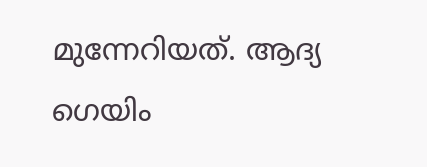മുന്നേറിയത്. ആദ്യ ഗെയിം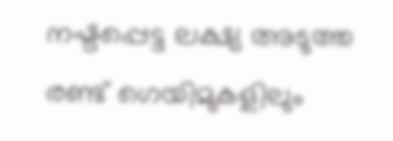നഷ്ടപ്പെട്ട ലക്ഷ്യ അടുത്ത രണ്ട് ഗെയിമുകളിലും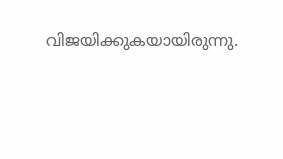വിജയിക്കുകയായിരുന്നു.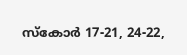സ്കോർ 17-21, 24-22,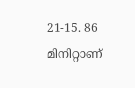21-15. 86 മിനിറ്റാണ്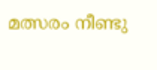മത്സരം നീണ്ടു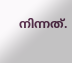നിന്നത്.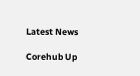Latest News

Corehub Up